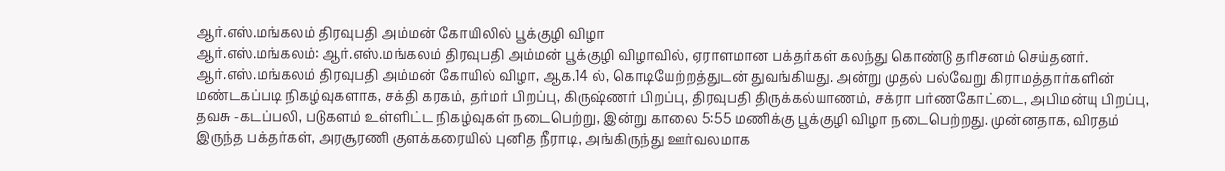ஆர்.எஸ்.மங்கலம் திரவுபதி அம்மன் கோயிலில் பூக்குழி விழா
ஆர்.எஸ்.மங்கலம்: ஆர்.எஸ்.மங்கலம் திரவுபதி அம்மன் பூக்குழி விழாவில், ஏராளமான பக்தர்கள் கலந்து கொண்டு தரிசனம் செய்தனர்.
ஆர்.எஸ்.மங்கலம் திரவுபதி அம்மன் கோயில் விழா, ஆக.14 ல், கொடியேற்றத்துடன் துவங்கியது. அன்று முதல் பல்வேறு கிராமத்தார்களின் மண்டகப்படி நிகழ்வுகளாக, சக்தி கரகம், தர்மர் பிறப்பு, கிருஷ்ணர் பிறப்பு, திரவுபதி திருக்கல்யாணம், சக்ரா பர்ணகோட்டை, அபிமன்யு பிறப்பு, தவசு -கடப்பலி, படுகளம் உள்ளிட்ட நிகழ்வுகள் நடைபெற்று, இன்று காலை 5:55 மணிக்கு பூக்குழி விழா நடைபெற்றது. முன்னதாக, விரதம் இருந்த பக்தர்கள், அரசூரணி குளக்கரையில் புனித நீராடி, அங்கிருந்து ஊர்வலமாக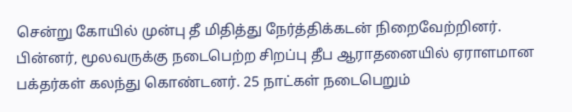சென்று கோயில் முன்பு தீ மிதித்து நேர்த்திக்கடன் நிறைவேற்றினர். பின்னர், மூலவருக்கு நடைபெற்ற சிறப்பு தீப ஆராதனையில் ஏராளமான பக்தர்கள் கலந்து கொண்டனர். 25 நாட்கள் நடைபெறும்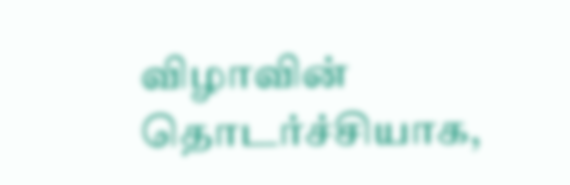விழாவின் தொடர்ச்சியாக,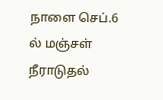நாளை செப்.6 ல் மஞ்சள் நீராடுதல்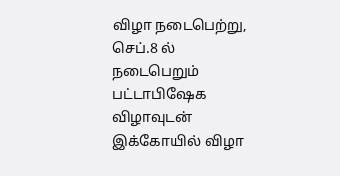விழா நடைபெற்று, செப்.8 ல் நடைபெறும் பட்டாபிஷேக விழாவுடன் இக்கோயில் விழா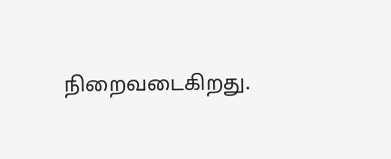நிறைவடைகிறது.